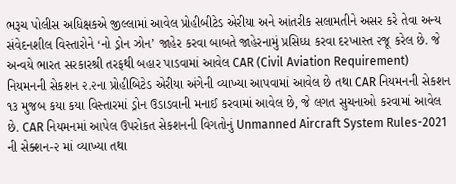ભરૂચ પોલીસ અધિક્ષકએ જીલ્લામાં આવેલ પ્રોહીબીટેડ એરીયા અને આંતરીક સલામતીને અસર કરે તેવા અન્ય સંવેદનશીલ વિસ્તારોને ‘નો ડ્રોન ઝોન’ જાહેર કરવા બાબતે જાહેરનામું પ્રસિધ્ધ કરવા દરખાસ્ત ૨જૂ કરેલ છે. જે અન્વયે ભારત સરકારશ્રી તરફથી બહાર પાડવામાં આવેલ CAR (Civil Aviation Requirement) નિયમનની સેકશન ૨.૨ના પ્રોહીબિટેડ એરીયા અંગેની વ્યાખ્યા આપવામાં આવેલ છે તથા CAR નિયમનની સેકશન ૧૩ મુજબ કયા કયા વિસ્તારમાં ડ્રોન ઉડાડવાની મનાઈ કરવામાં આવેલ છે, જે લગત સુચનાઓ કરવામાં આવેલ છે. CAR નિયમનમાં આપેલ ઉપરોકત સેકશનની વિગતોનું Unmanned Aircraft System Rules-2021 ની સેક્શન-૨ માં વ્યાખ્યા તથા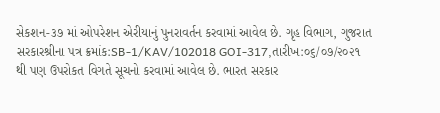સેકશન-૩૭ માં ઓપરેશન એરીયાનું પુનરાવર્તન કરવામાં આવેલ છે. ગૃહ વિભાગ, ગુજરાત સરકારશ્રીના પત્ર ક્રમાંક:SB-1/KAV/102018 GOI-317,તારીખ:૦૬/૦૭/૨૦૨૧ થી પણ ઉપરોકત વિગતે સૂચનો કરવામાં આવેલ છે. ભારત સરકાર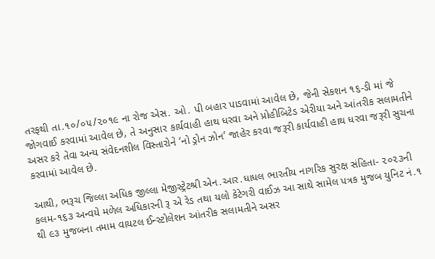તરફથી તા.૧૦/૦૫/૨૦૧૯ ના રોજ એસ. ઓ. પી બહાર પાડવામાં આવેલ છે, જેની સેકશન ૧૬-ડી માં જે જોગવાઈ કરવામાં આવેલ છે, તે અનુસાર કાર્યવાહી હાથ ધરવા અને પ્રોહીબિટેડ એરીયા અને આંતરીક સલામતીને અસર કરે તેવા અન્ય સંવેદનશીલ વિસ્તારોને ‘નો ડ્રોન ઝોન’ જાહેર કરવા જરૂરી કાર્યવાહી હાથ ધરવા જરૂરી સુચના કરવામાં આવેલ છે.

આથી, ભરૂચ જિલ્લા અધિક જીલ્લા મેજીસ્ટ્રેટશ્રી એન.આર.ધાધલ ભારતીય નાગરિક સુરક્ષ સંહિતા- ૨૦૨૩ની કલમ-૧૬૩ અન્વયે મળેલ અધિકારની રૂ એ રેડ તથા યલો કેટેગરી વાઈઝ આ સાથે સામેલ પત્રક મુજબ યુનિટ નં.૧ થી ૯૩ મુજબના તમામ વાયટલ ઈન્સ્ટોલેશન આંતરીક સલામતીને અસર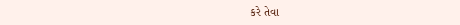કરે તેવા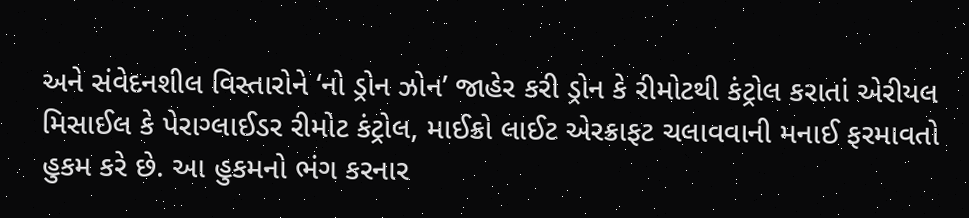અને સંવેદનશીલ વિસ્તારોને ‘નો ડ્રોન ઝોન’ જાહેર કરી ડ્રોન કે રીમોટથી કંટ્રોલ કરાતાં એરીયલ મિસાઈલ કે પેરાગ્લાઈડર રીમોટ કંટ્રોલ, માઈક્રો લાઈટ એરક્રાફટ ચલાવવાની મનાઈ ફરમાવતો હુકમ કરે છે. આ હુકમનો ભંગ કરનાર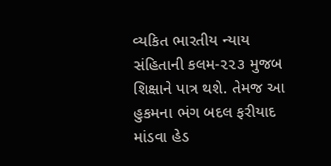વ્યકિત ભારતીય ન્યાય સંહિતાની કલમ-૨૨૩ મુજબ શિક્ષાને પાત્ર થશે. તેમજ આ હુકમના ભંગ બદલ ફરીયાદ માંડવા હેડ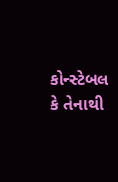કોન્સ્ટેબલ કે તેનાથી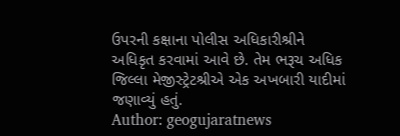ઉપરની કક્ષાના પોલીસ અધિકારીશ્રીને અધિકૃત કરવામાં આવે છે. તેમ ભરૂચ અધિક જિલ્લા મેજીસ્ટ્રેટશ્રીએ એક અખબારી યાદીમાં જણાવ્યું હતું.
Author: geogujaratnews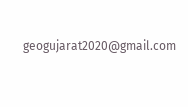geogujarat2020@gmail.com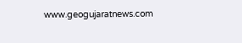www.geogujaratnews.com